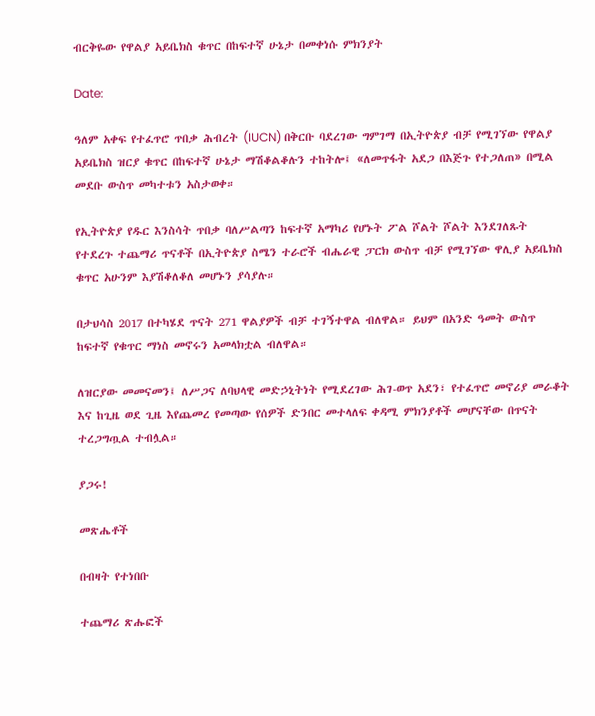ብርቅዬው የዋልያ አይቤክስ ቁጥር በከፍተኛ ሁኔታ በመቀነሱ ምክንያት

Date:

ዓለም አቀፍ የተፈጥሮ ጥበቃ ሕብረት (IUCN) በቅርቡ ባደረገው ግምገማ በኢትዮጵያ ብቻ የሚገኘው የዋልያ አይቤክስ ዝርያ ቁጥር በከፍተኛ ሁኔታ ማሽቆልቆሉን ተከትሎ፤ «ለመጥፋት አደጋ በእጅጉ የተጋለጠ» በሚል መደቡ ውስጥ መካተቱን አስታወቀ።

የኢትዮጵያ የዱር እንስሳት ጥበቃ ባለሥልጣን ከፍተኛ አማካሪ የሆኑት ፖል ሾልት ሾልት እንደገለጹት የተደረጉ ተጨማሪ ጥናቶች በኢትዮጵያ ስሜን ተራሮች ብሔራዊ ፓርክ ውስጥ ብቻ የሚገኘው ዋሊያ አይቤክስ ቁጥር አሁንም እያሽቆለቆለ መሆኑን ያሳያሉ።

በታህሳስ 2017 በተካሄደ ጥናት 271 ዋልያዎች ብቻ ተገኝተዋል ብለዋል። ይህም በአንድ ዓመት ውስጥ ከፍተኛ የቁጥር ማነስ መኖሩን አመላክቷል ብለዋል።

ለዝርያው መመናመን፤ ለሥጋና ለባህላዊ መድኃኒትነት የሚደረገው ሕገ-ወጥ አደን፣ የተፈጥሮ መኖሪያ መራቆት እና ከጊዜ ወደ ጊዜ እየጨመረ የመጣው የሰዎች ድንበር መተላለፍ ቀዳሚ ምክንያቶች መሆናቸው በጥናት ተረጋግጧል ተብሏል።

ያጋሩ!

መጽሔቶች

በብዛት የተነበቡ

ተጨማሪ ጽሑፎች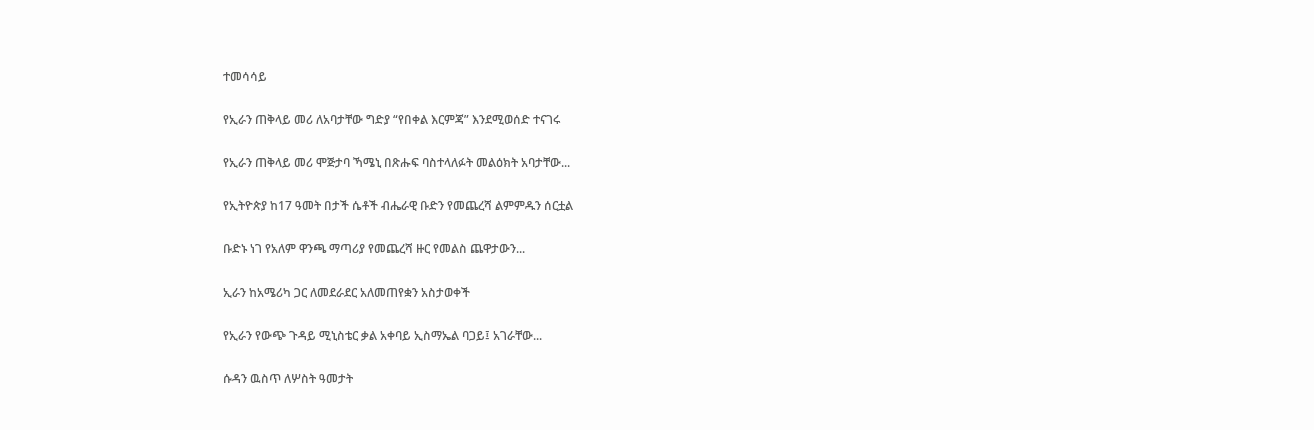ተመሳሳይ

የኢራን ጠቅላይ መሪ ለአባታቸው ግድያ “የበቀል እርምጃ” እንደሚወሰድ ተናገሩ

የኢራን ጠቅላይ መሪ ሞጅታባ ኻሜኒ በጽሑፍ ባስተላለፉት መልዕክት አባታቸው...

የኢትዮጵያ ከ17 ዓመት በታች ሴቶች ብሔራዊ ቡድን የመጨረሻ ልምምዱን ሰርቷል

ቡድኑ ነገ የአለም ዋንጫ ማጣሪያ የመጨረሻ ዙር የመልስ ጨዋታውን...

ኢራን ከአሜሪካ ጋር ለመደራደር አለመጠየቋን አስታወቀች

የኢራን የውጭ ጉዳይ ሚኒስቴር ቃል አቀባይ ኢስማኤል ባጋይ፤ አገራቸው...

ሱዳን ዉስጥ ለሦስት ዓመታት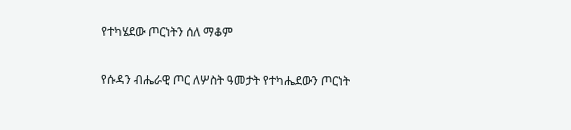የተካሄደው ጦርነትን ሰለ ማቆም

የሱዳን ብሔራዊ ጦር ለሦስት ዓመታት የተካሔደውን ጦርነት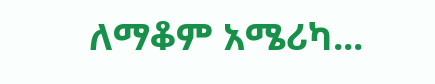ለማቆም አሜሪካ...